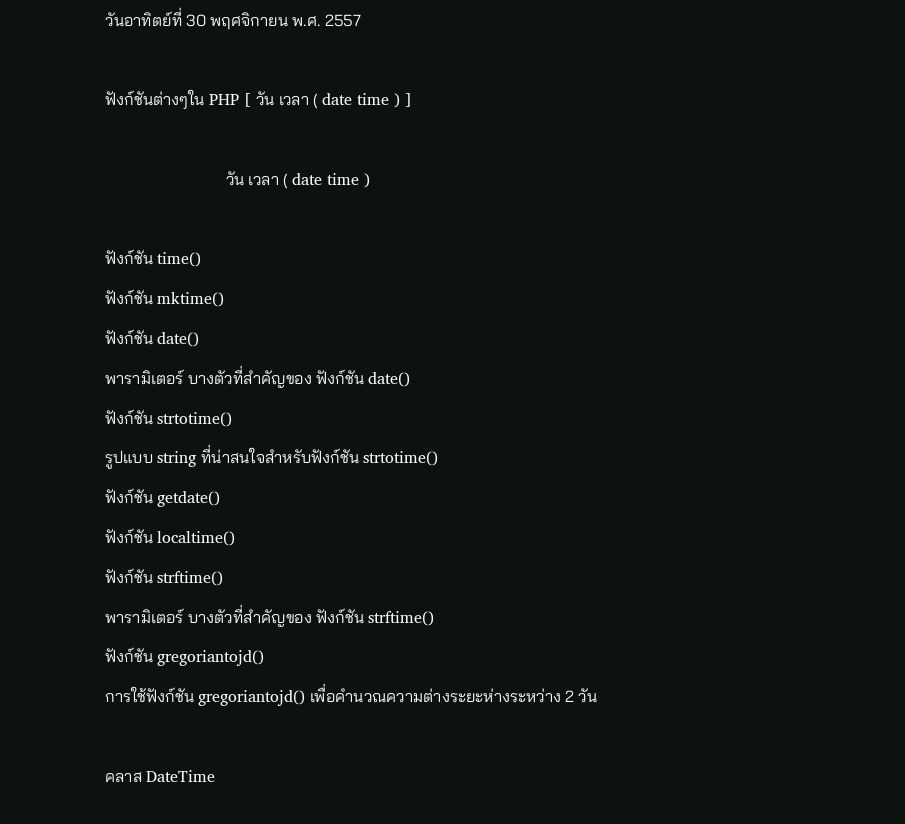วันอาทิตย์ที่ 30 พฤศจิกายน พ.ศ. 2557

ฟังก์ชันต่างๆใน PHP [ วัน เวลา ( date time ) ]

                             วัน เวลา ( date time )

ฟังก์ชัน time()
ฟังก์ชัน mktime()
ฟังก์ชัน date()
พารามิเตอร์ บางตัวที่สำคัญของ ฟังก์ชัน date()
ฟังก์ชัน strtotime()
รูปแบบ string ที่น่าสนใจสำหรับฟังก์ชัน strtotime()
ฟังก์ชัน getdate()
ฟังก์ชัน localtime()
ฟังก์ชัน strftime()
พารามิเตอร์ บางตัวที่สำคัญของ ฟังก์ชัน strftime()
ฟังก์ชัน gregoriantojd()
การใช้ฟังก์ชัน gregoriantojd() เพื่อคำนวณความต่างระยะห่างระหว่าง 2 วัน

คลาส DateTime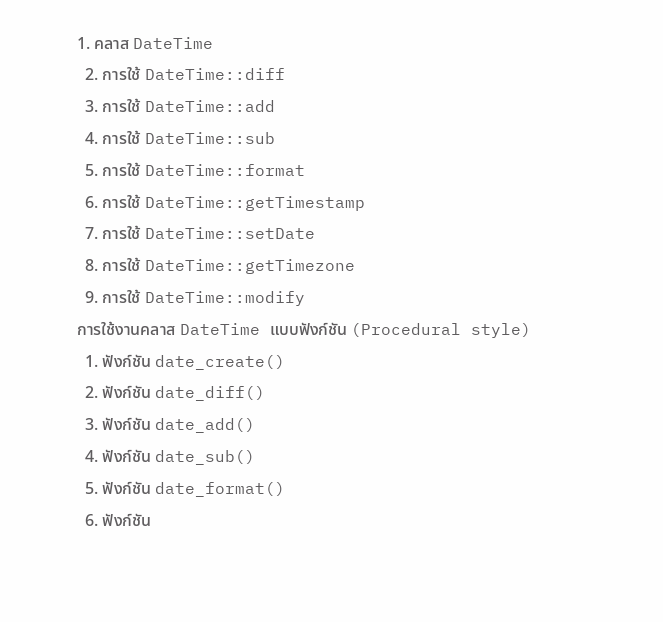1. คลาส DateTime
  2. การใช้ DateTime::diff
  3. การใช้ DateTime::add
  4. การใช้ DateTime::sub
  5. การใช้ DateTime::format
  6. การใช้ DateTime::getTimestamp
  7. การใช้ DateTime::setDate
  8. การใช้ DateTime::getTimezone
  9. การใช้ DateTime::modify
การใช้งานคลาส DateTime แบบฟังก์ชัน (Procedural style)
  1. ฟังก์ชัน date_create()
  2. ฟังก์ชัน date_diff()
  3. ฟังก์ชัน date_add()
  4. ฟังก์ชัน date_sub()
  5. ฟังก์ชัน date_format()
  6. ฟังก์ชัน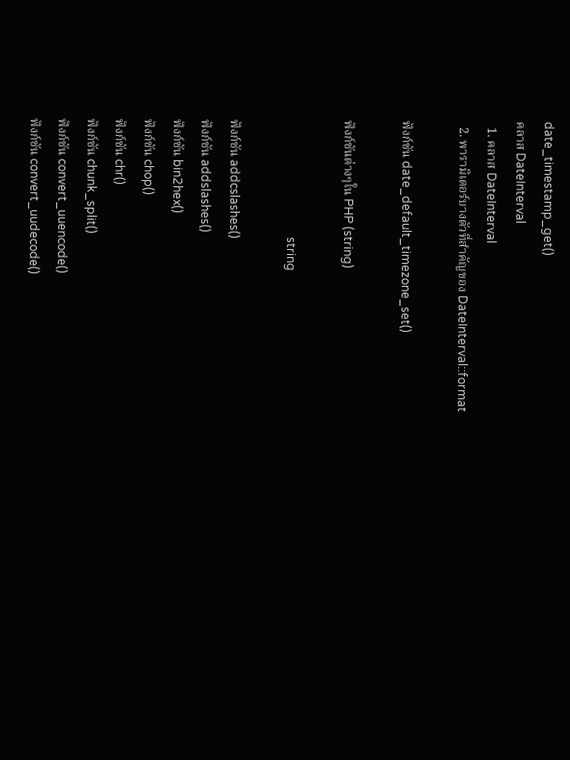date_timestamp_get()
คลาส DateInterval
  1. คลาส DateInterval
  2. พารามิเตอร์บางตัวที่สำคัญของ DateInterval::format

ฟังก์ชัน date_default_timezone_set()

ฟังก์ชันต่างๆใน PHP (string)

                                       string

ฟังก์ชัน addcslashes()
ฟังก์ชัน addslashes()
ฟังก์ชัน bin2hex()
ฟังก์ชัน chop()
ฟังก์ชัน chr()
ฟังก์ชัน chunk_split()
ฟังก์ชัน convert_uuencode()
ฟังก์ชัน convert_uudecode()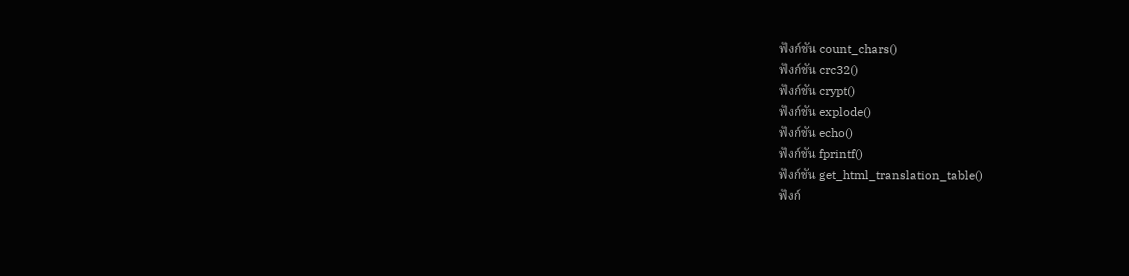ฟังก์ชัน count_chars()
ฟังก์ชัน crc32()
ฟังก์ชัน crypt()
ฟังก์ชัน explode()
ฟังก์ชัน echo()
ฟังก์ชัน fprintf()
ฟังก์ชัน get_html_translation_table()
ฟังก์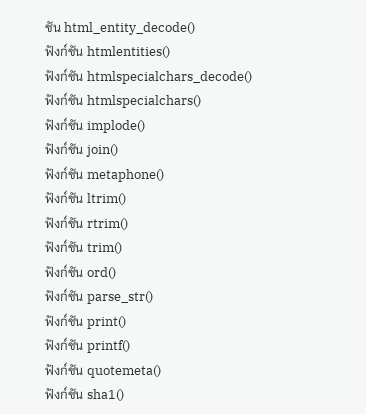ชัน html_entity_decode()
ฟังก์ชัน htmlentities()
ฟังก์ชัน htmlspecialchars_decode()
ฟังก์ชัน htmlspecialchars()
ฟังก์ชัน implode()
ฟังก์ชัน join()
ฟังก์ชัน metaphone()
ฟังก์ชัน ltrim()
ฟังก์ชัน rtrim()
ฟังก์ชัน trim()
ฟังก์ชัน ord()
ฟังก์ชัน parse_str()
ฟังก์ชัน print()
ฟังก์ชัน printf()
ฟังก์ชัน quotemeta()
ฟังก์ชัน sha1()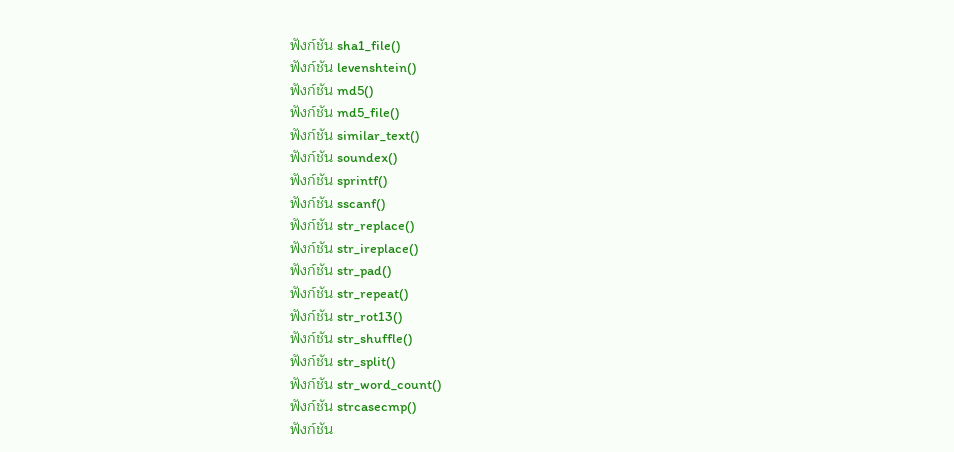ฟังก์ชัน sha1_file()
ฟังก์ชัน levenshtein()
ฟังก์ชัน md5()
ฟังก์ชัน md5_file()
ฟังก์ชัน similar_text()
ฟังก์ชัน soundex()
ฟังก์ชัน sprintf()
ฟังก์ชัน sscanf()
ฟังก์ชัน str_replace()
ฟังก์ชัน str_ireplace()
ฟังก์ชัน str_pad()
ฟังก์ชัน str_repeat()
ฟังก์ชัน str_rot13()
ฟังก์ชัน str_shuffle()
ฟังก์ชัน str_split()
ฟังก์ชัน str_word_count()
ฟังก์ชัน strcasecmp()
ฟังก์ชัน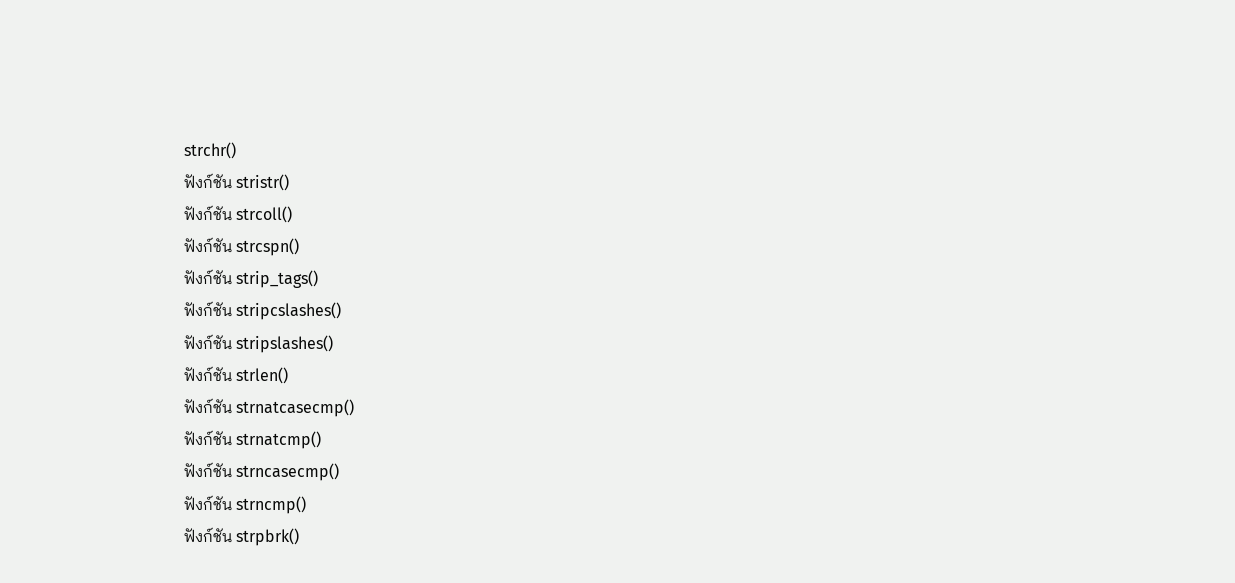strchr()
ฟังก์ชัน stristr()
ฟังก์ชัน strcoll()
ฟังก์ชัน strcspn()
ฟังก์ชัน strip_tags()
ฟังก์ชัน stripcslashes()
ฟังก์ชัน stripslashes()
ฟังก์ชัน strlen()
ฟังก์ชัน strnatcasecmp()
ฟังก์ชัน strnatcmp()
ฟังก์ชัน strncasecmp()
ฟังก์ชัน strncmp()
ฟังก์ชัน strpbrk()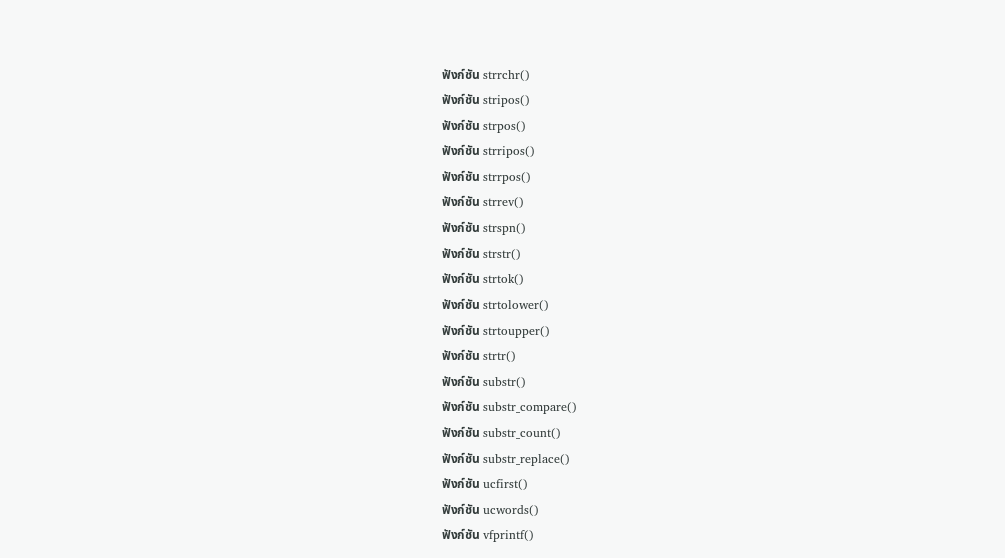ฟังก์ชัน strrchr()
ฟังก์ชัน stripos()
ฟังก์ชัน strpos()
ฟังก์ชัน strripos()
ฟังก์ชัน strrpos()
ฟังก์ชัน strrev()
ฟังก์ชัน strspn()
ฟังก์ชัน strstr()
ฟังก์ชัน strtok()
ฟังก์ชัน strtolower()
ฟังก์ชัน strtoupper()
ฟังก์ชัน strtr()
ฟังก์ชัน substr()
ฟังก์ชัน substr_compare()
ฟังก์ชัน substr_count()
ฟังก์ชัน substr_replace()
ฟังก์ชัน ucfirst()
ฟังก์ชัน ucwords()
ฟังก์ชัน vfprintf()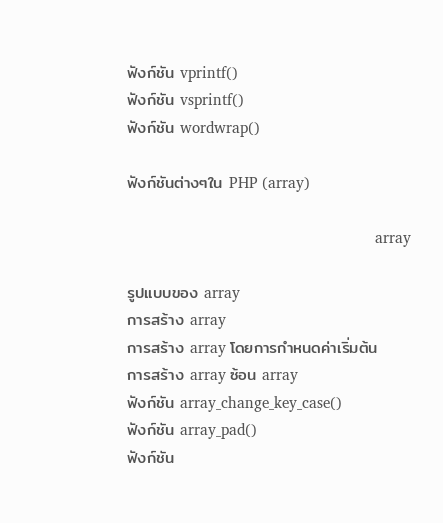ฟังก์ชัน vprintf()
ฟังก์ชัน vsprintf()
ฟังก์ชัน wordwrap()

ฟังก์ชันต่างๆใน PHP (array)

                                                              array

รูปแบบของ array
การสร้าง array
การสร้าง array โดยการกำหนดค่าเริ่มต้น
การสร้าง array ซ้อน array
ฟังก์ชัน array_change_key_case()
ฟังก์ชัน array_pad()
ฟังก์ชัน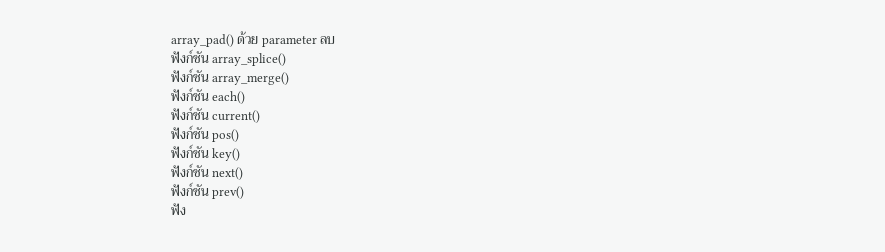array_pad() ด้วย parameter ลบ
ฟังก์ชัน array_splice()
ฟังก์ชัน array_merge()
ฟังก์ชัน each()
ฟังก์ชัน current()
ฟังก์ชัน pos()
ฟังก์ชัน key()
ฟังก์ชัน next()
ฟังก์ชัน prev()
ฟัง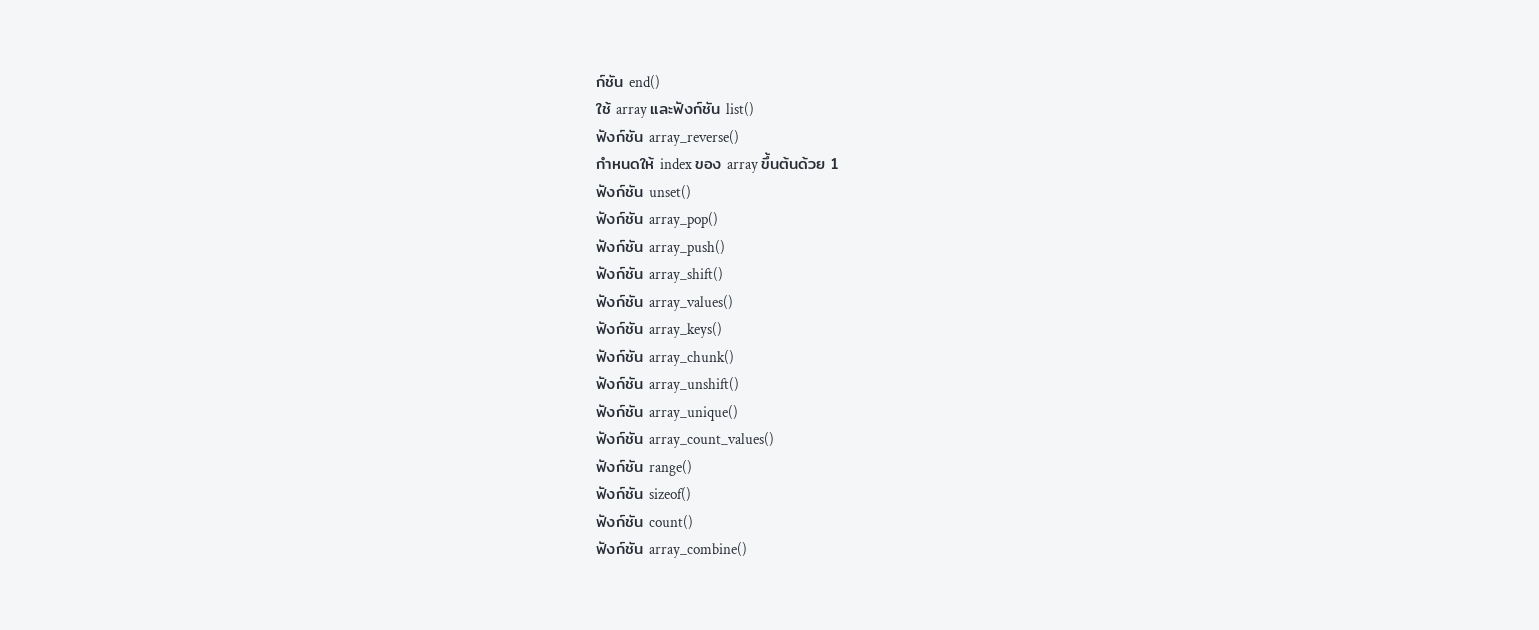ก์ชัน end()
ใช้ array และฟังก์ชัน list()
ฟังก์ชัน array_reverse()
กำหนดให้ index ของ array ขึ้นต้นด้วย 1
ฟังก์ชัน unset()
ฟังก์ชัน array_pop()
ฟังก์ชัน array_push()
ฟังก์ชัน array_shift()
ฟังก์ชัน array_values()
ฟังก์ชัน array_keys()
ฟังก์ชัน array_chunk()
ฟังก์ชัน array_unshift()
ฟังก์ชัน array_unique()
ฟังก์ชัน array_count_values()
ฟังก์ชัน range()
ฟังก์ชัน sizeof()
ฟังก์ชัน count()
ฟังก์ชัน array_combine()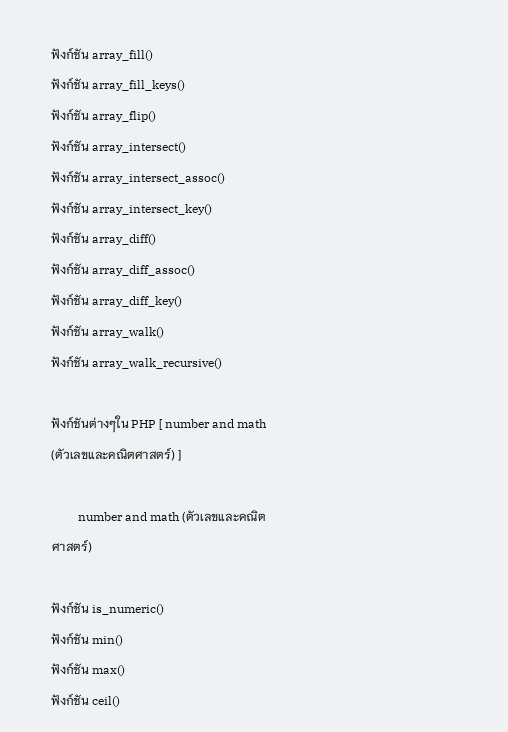ฟังก์ชัน array_fill()
ฟังก์ชัน array_fill_keys()
ฟังก์ชัน array_flip()
ฟังก์ชัน array_intersect()
ฟังก์ชัน array_intersect_assoc()
ฟังก์ชัน array_intersect_key()
ฟังก์ชัน array_diff()
ฟังก์ชัน array_diff_assoc()
ฟังก์ชัน array_diff_key()
ฟังก์ชัน array_walk()
ฟังก์ชัน array_walk_recursive()

ฟังก์ชันต่างๆใน PHP [ number and math (ตัวเลขและคณิตศาสตร์) ]

         number and math (ตัวเลขและคณิตศาสตร์)

ฟังก์ชัน is_numeric()
ฟังก์ชัน min()
ฟังก์ชัน max()
ฟังก์ชัน ceil()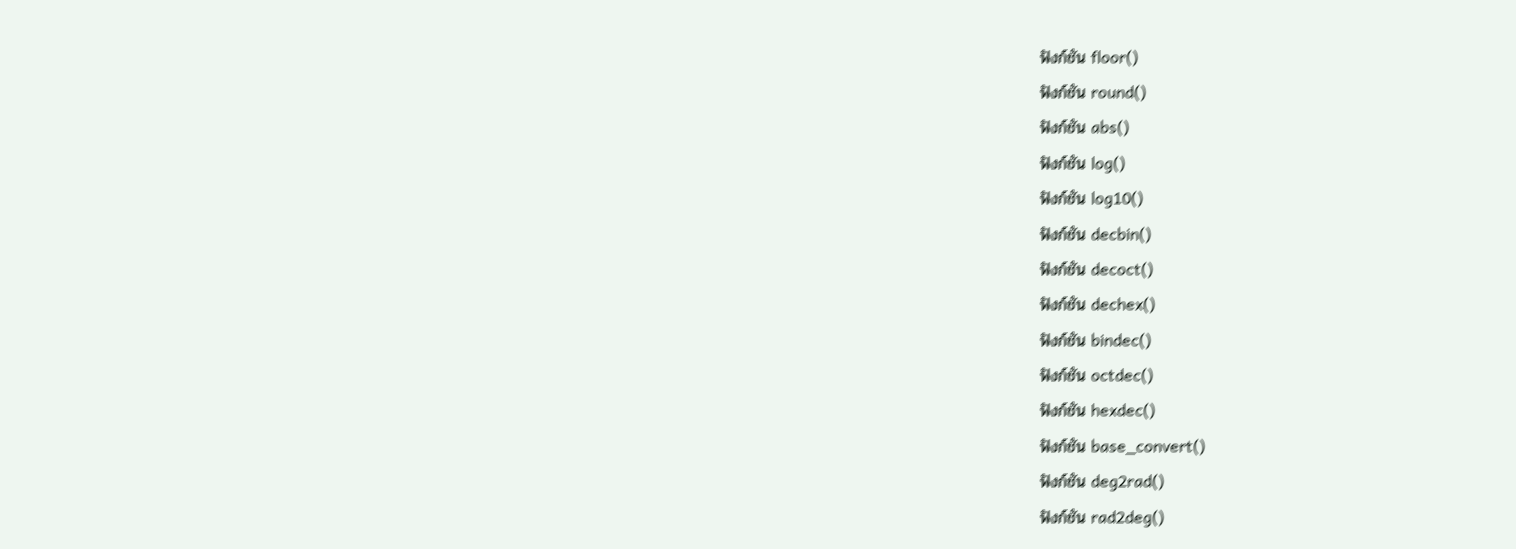ฟังก์ชัน floor()
ฟังก์ชัน round()
ฟังก์ชัน abs()
ฟังก์ชัน log()
ฟังก์ชัน log10()
ฟังก์ชัน decbin()
ฟังก์ชัน decoct()
ฟังก์ชัน dechex()
ฟังก์ชัน bindec()
ฟังก์ชัน octdec()
ฟังก์ชัน hexdec()
ฟังก์ชัน base_convert()
ฟังก์ชัน deg2rad()
ฟังก์ชัน rad2deg()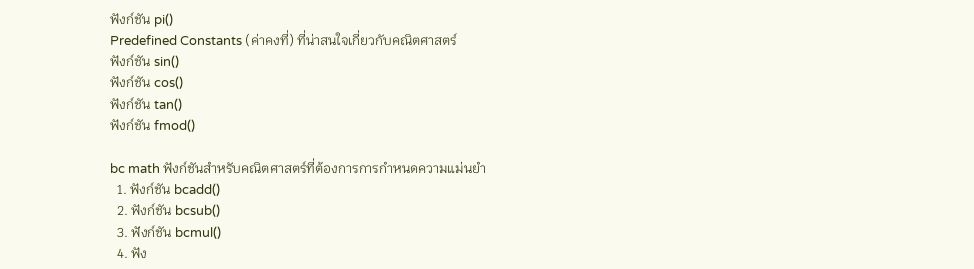ฟังก์ชัน pi()
Predefined Constants (ค่าคงที่) ที่น่าสนใจเกี่ยวกับคณิตศาสตร์
ฟังก์ชัน sin()
ฟังก์ชัน cos()
ฟังก์ชัน tan()
ฟังก์ชัน fmod()

bc math ฟังก์ชันสำหรับคณิตศาสตร์ที่ต้องการการกำหนดความแม่นยำ
  1. ฟังก์ชัน bcadd()
  2. ฟังก์ชัน bcsub()
  3. ฟังก์ชัน bcmul()
  4. ฟัง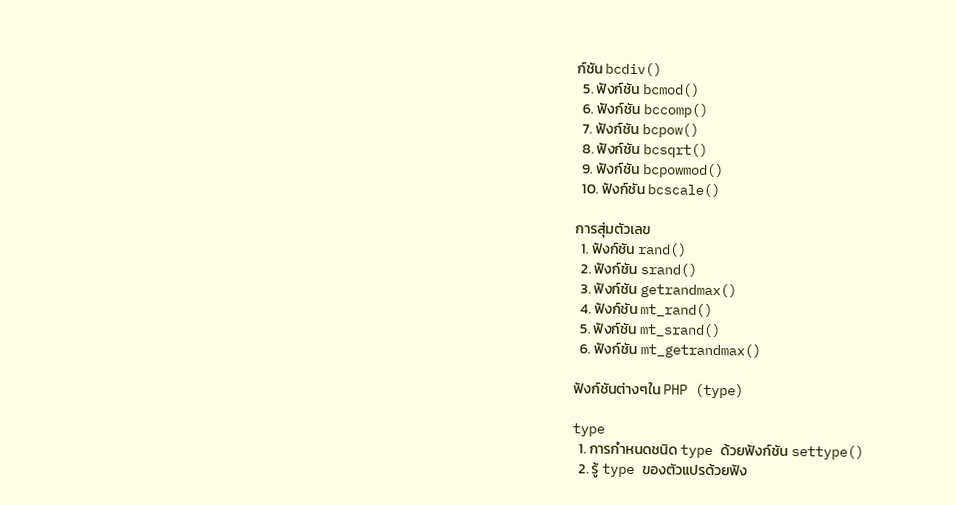ก์ชัน bcdiv()
  5. ฟังก์ชัน bcmod()
  6. ฟังก์ชัน bccomp()
  7. ฟังก์ชัน bcpow()
  8. ฟังก์ชัน bcsqrt()
  9. ฟังก์ชัน bcpowmod()
  10. ฟังก์ชัน bcscale()

การสุ่มตัวเลข
  1. ฟังก์ชัน rand()
  2. ฟังก์ชัน srand()
  3. ฟังก์ชัน getrandmax()
  4. ฟังก์ชัน mt_rand()
  5. ฟังก์ชัน mt_srand()
  6. ฟังก์ชัน mt_getrandmax()

ฟังก์ชันต่างๆใน PHP (type)

type
  1. การกำหนดชนิด type ด้วยฟังก์ชัน settype()
  2. รู้ type ของตัวแปรด้วยฟัง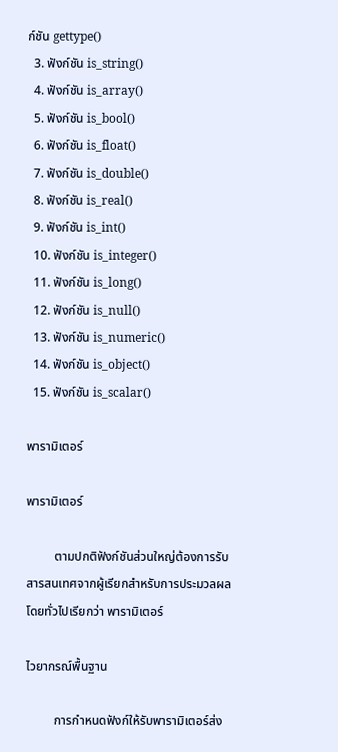ก์ชัน gettype()
  3. ฟังก์ชัน is_string()
  4. ฟังก์ชัน is_array()
  5. ฟังก์ชัน is_bool()
  6. ฟังก์ชัน is_float()
  7. ฟังก์ชัน is_double()
  8. ฟังก์ชัน is_real()
  9. ฟังก์ชัน is_int()
  10. ฟังก์ชัน is_integer()
  11. ฟังก์ชัน is_long()
  12. ฟังก์ชัน is_null()
  13. ฟังก์ชัน is_numeric()
  14. ฟังก์ชัน is_object()
  15. ฟังก์ชัน is_scalar()

พารามิเตอร์

พารามิเตอร์

         ตามปกติฟังก์ชันส่วนใหญ่ต้องการรับสารสนเทศจากผู้เรียกสำหรับการประมวลผล โดยทั่วไปเรียกว่า พารามิเตอร์

ไวยากรณ์พื้นฐาน

         การกำหนดฟังก์ให้รับพารามิเตอร์ส่ง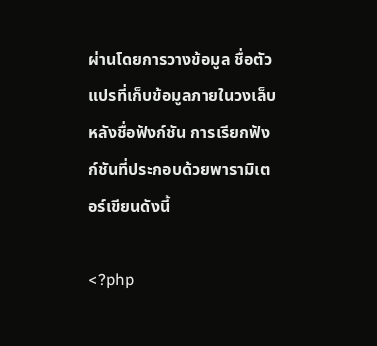ผ่านโดยการวางข้อมูล ชื่อตัวแปรที่เก็บข้อมูลภายในวงเล็บหลังชื่อฟังก์ชัน การเรียกฟังก์ชันที่ประกอบด้วยพารามิเตอร์เขียนดังนี้

<?php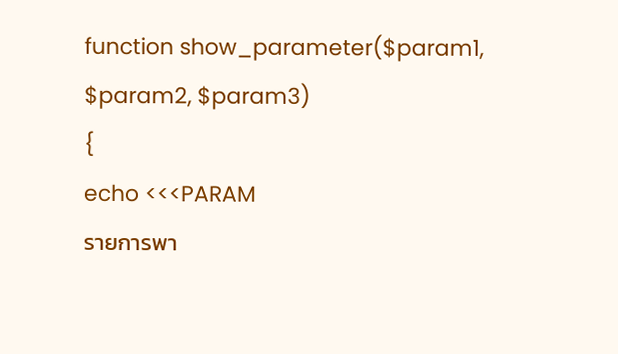function show_parameter($param1, $param2, $param3)
{
echo <<<PARAM
รายการพา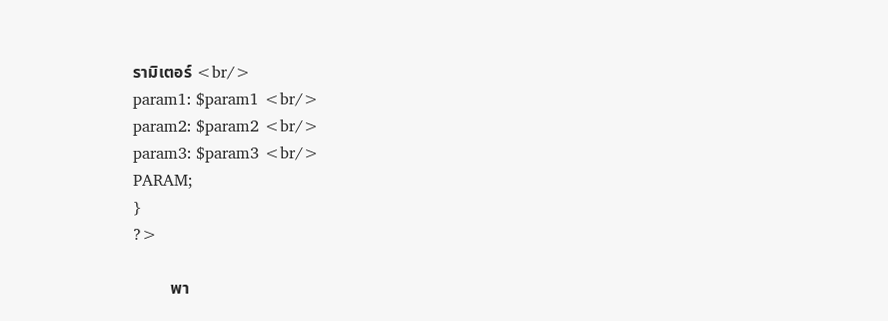รามิเตอร์ <br/>
param1: $param1 <br/>
param2: $param2 <br/>
param3: $param3 <br/>
PARAM;
}
?>

         พา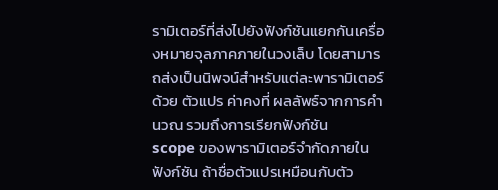รามิเตอร์ที่ส่งไปยังฟังก์ชันแยกกันเครื่องหมายจุลภาคภายในวงเล็บ โดยสามารถส่งเป็นนิพจน์สำหรับแต่ละพารามิเตอร์ด้วย ตัวแปร ค่าคงที่ ผลลัพธ์จากการคำนวณ รวมถึงการเรียกฟังก์ชัน
scope ของพารามิเตอร์จำกัดภายในฟังก์ชัน ถ้าชื่อตัวแปรเหมือนกับตัว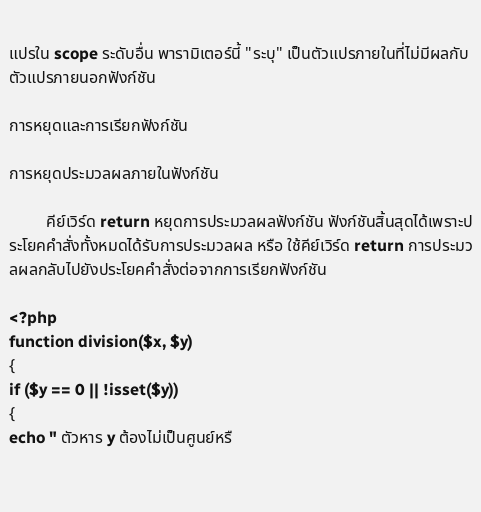แปรใน scope ระดับอื่น พารามิเตอร์นี้ "ระบุ" เป็นตัวแปรภายในที่ไม่มีผลกับตัวแปรภายนอกฟังก์ชัน

การหยุดและการเรียกฟังก์ชัน

การหยุดประมวลผลภายในฟังก์ชัน

         คีย์เวิร์ด return หยุดการประมวลผลฟังก์ชัน ฟังก์ชันสิ้นสุดได้เพราะประโยคคำสั่งทั้งหมดได้รับการประมวลผล หรือ ใช้คีย์เวิร์ด return การประมวลผลกลับไปยังประโยคคำสั่งต่อจากการเรียกฟังก์ชัน

<?php
function division($x, $y)
{
if ($y == 0 || !isset($y))
{
echo " ตัวหาร y ต้องไม่เป็นศูนย์หรื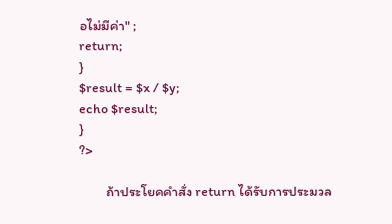อไม่มีค่า" ;
return;
}
$result = $x / $y;
echo $result;
}
?>

         ถ้าประโยคคำสั่ง return ได้รับการประมวล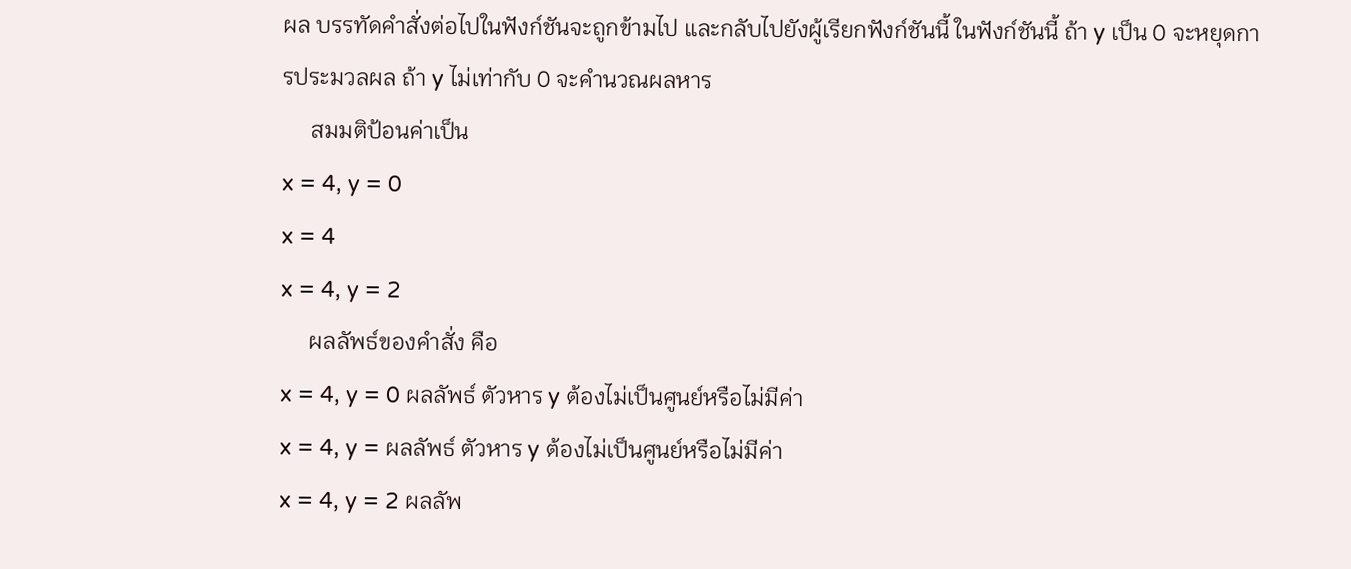ผล บรรทัดคำสั่งต่อไปในฟังก์ชันจะถูกข้ามไป และกลับไปยังผู้เรียกฟังก์ชันนี้ ในฟังก์ชันนี้ ถ้า y เป็น 0 จะหยุดการประมวลผล ถ้า y ไม่เท่ากับ 0 จะคำนวณผลหาร
     สมมติป้อนค่าเป็น
x = 4, y = 0
x = 4
x = 4, y = 2
     ผลลัพธ์ของคำสั่ง คือ
x = 4, y = 0 ผลลัพธ์ ตัวหาร y ต้องไม่เป็นศูนย์หรือไม่มีค่า
x = 4, y = ผลลัพธ์ ตัวหาร y ต้องไม่เป็นศูนย์หรือไม่มีค่า
x = 4, y = 2 ผลลัพ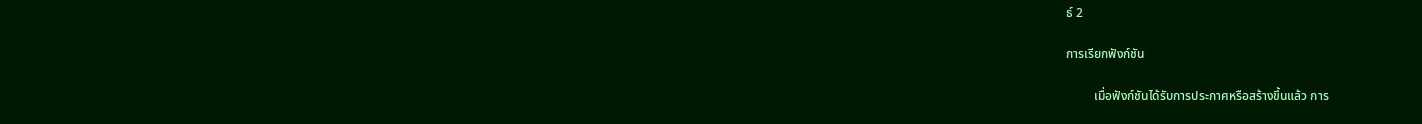ธ์ 2

การเรียกฟังก์ชัน

         เมื่อฟังก์ชันได้รับการประกาศหรือสร้างขึ้นแล้ว การ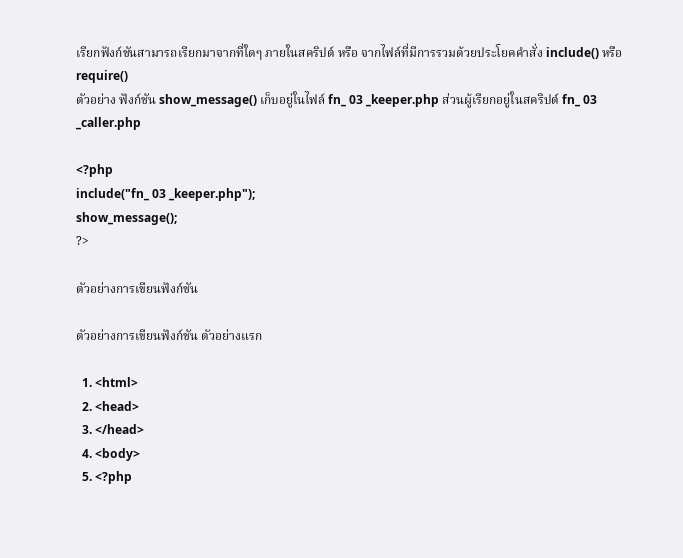เรียกฟังก์ชันสามารถเรียกมาจากที่ใดๆ ภายในสคริปต์ หรือ จากไฟล์ที่มีการรวมด้วยประโยคคำสั่ง include() หรือ require()
ตัวอย่าง ฟังก์ชัน show_message() เก็บอยู่ในไฟล์ fn_ 03 _keeper.php ส่วนผู้เรียกอยู่ในสคริปต์ fn_ 03 _caller.php

<?php
include("fn_ 03 _keeper.php");
show_message();
?>

ตัวอย่างการเขียนฟังก์ชัน

ตัวอย่างการเขียนฟังก์ชัน ตัวอย่างแรก

  1. <html>
  2. <head>
  3. </head>
  4. <body>
  5. <?php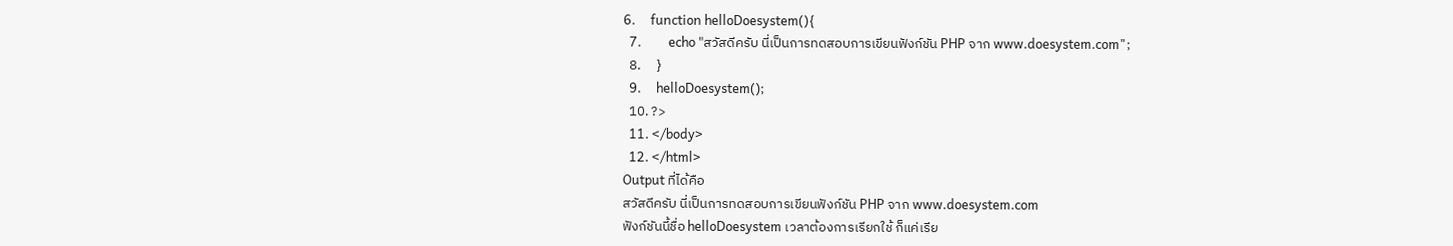6.     function helloDoesystem(){
  7.         echo "สวัสดีครับ นี่เป็นการทดสอบการเขียนฟังก์ชัน PHP จาก www.doesystem.com";
  8.     }
  9.     helloDoesystem();
  10. ?>
  11. </body>
  12. </html>
Output ที่ได้คือ
สวัสดีครับ นี่เป็นการทดสอบการเขียนฟังก์ชัน PHP จาก www.doesystem.com
ฟังก์ชันนี้ชื่อ helloDoesystem เวลาต้องการเรียกใช้ ก็แค่เรีย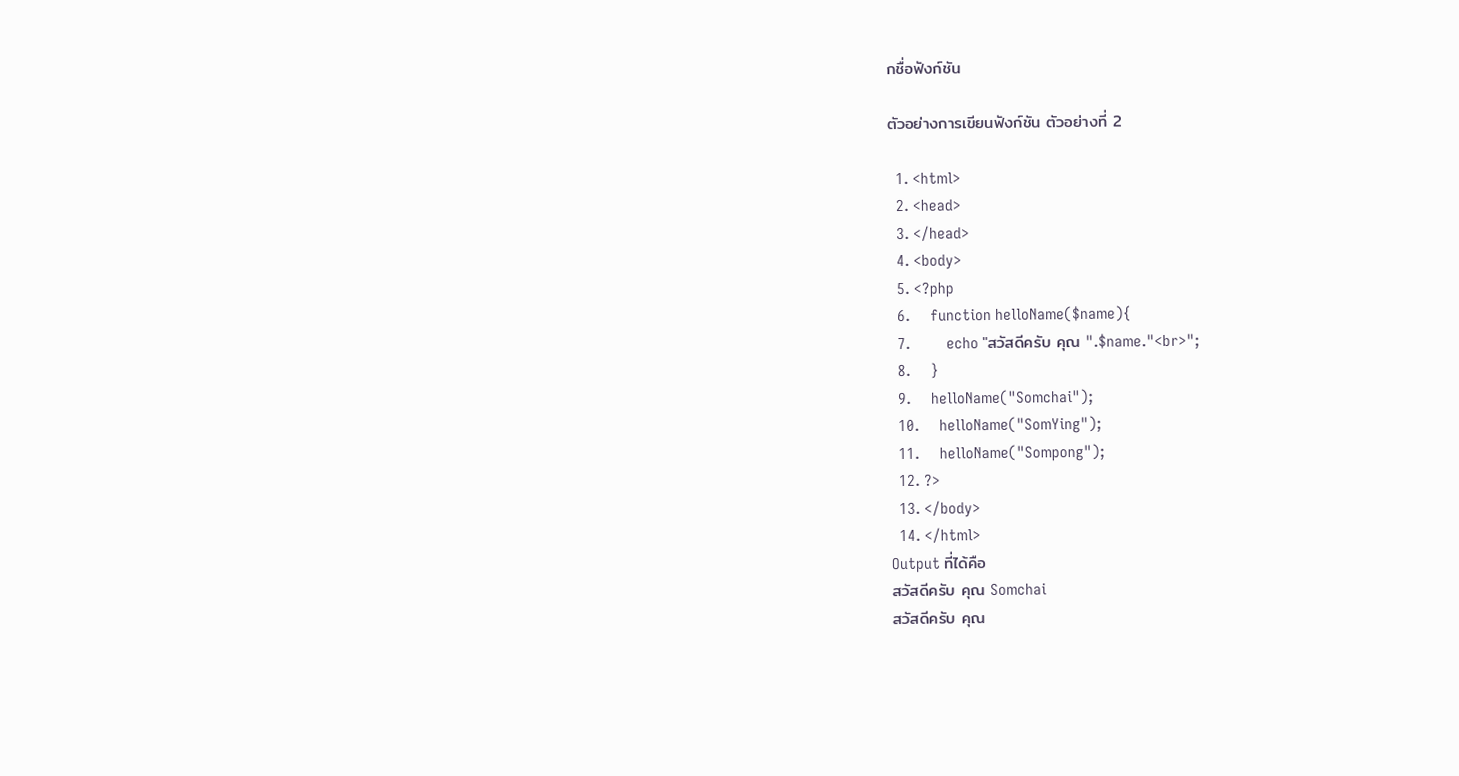กชื่อฟังก์ชัน

ตัวอย่างการเขียนฟังก์ชัน ตัวอย่างที่ 2

  1. <html>
  2. <head>
  3. </head>
  4. <body>
  5. <?php
  6.     function helloName($name){
  7.         echo "สวัสดีครับ คุณ ".$name."<br>";
  8.     }
  9.     helloName("Somchai");
  10.     helloName("SomYing");
  11.     helloName("Sompong");
  12. ?>
  13. </body>
  14. </html>
Output ที่ได้คือ
สวัสดีครับ คุณ Somchai
สวัสดีครับ คุณ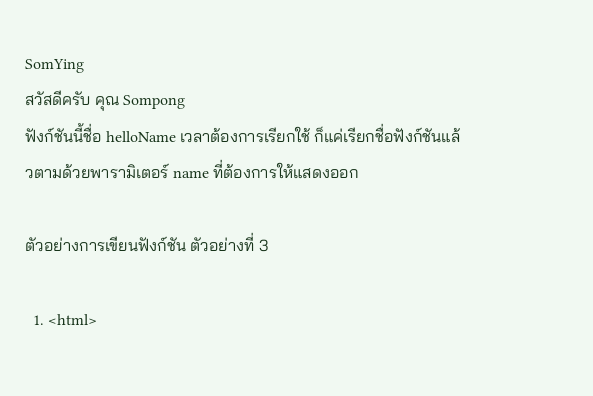SomYing
สวัสดีครับ คุณ Sompong
ฟังก์ชันนี้ชื่อ helloName เวลาต้องการเรียกใช้ ก็แค่เรียกชื่อฟังก์ชันแล้วตามด้วยพารามิเตอร์ name ที่ต้องการให้แสดงออก

ตัวอย่างการเขียนฟังก์ชัน ตัวอย่างที่ 3

  1. <html>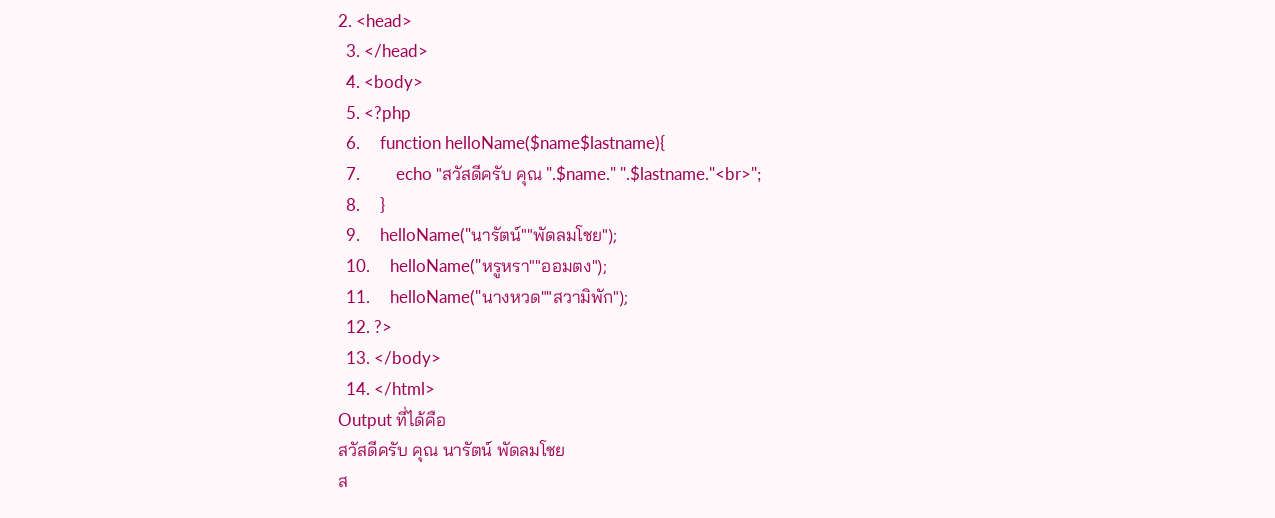2. <head>
  3. </head>
  4. <body>
  5. <?php
  6.     function helloName($name$lastname){
  7.         echo "สวัสดีครับ คุณ ".$name." ".$lastname."<br>";
  8.     }
  9.     helloName("นารัตน์""พัดลมโชย");
  10.     helloName("หรูหรา""ออมตง");
  11.     helloName("นางหวด""สวามิพัก");
  12. ?>
  13. </body>
  14. </html>
Output ที่ได้คือ
สวัสดีครับ คุณ นารัตน์ พัดลมโชย
ส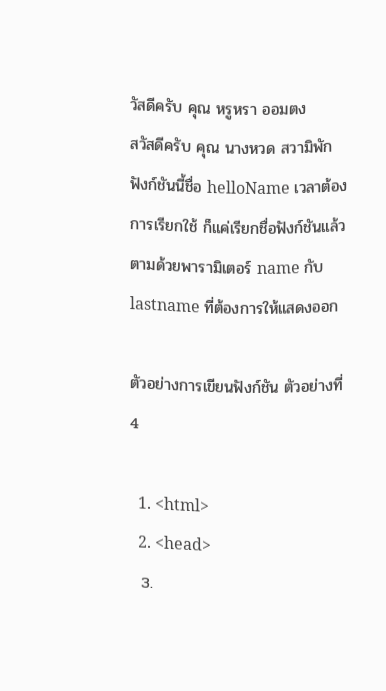วัสดีครับ คุณ หรูหรา ออมตง
สวัสดีครับ คุณ นางหวด สวามิพัก
ฟังก์ชันนี้ชื่อ helloName เวลาต้องการเรียกใช้ ก็แค่เรียกชื่อฟังก์ชันแล้วตามด้วยพารามิเตอร์ name กับ lastname ที่ต้องการให้แสดงออก

ตัวอย่างการเขียนฟังก์ชัน ตัวอย่างที่ 4

  1. <html>
  2. <head>
  3.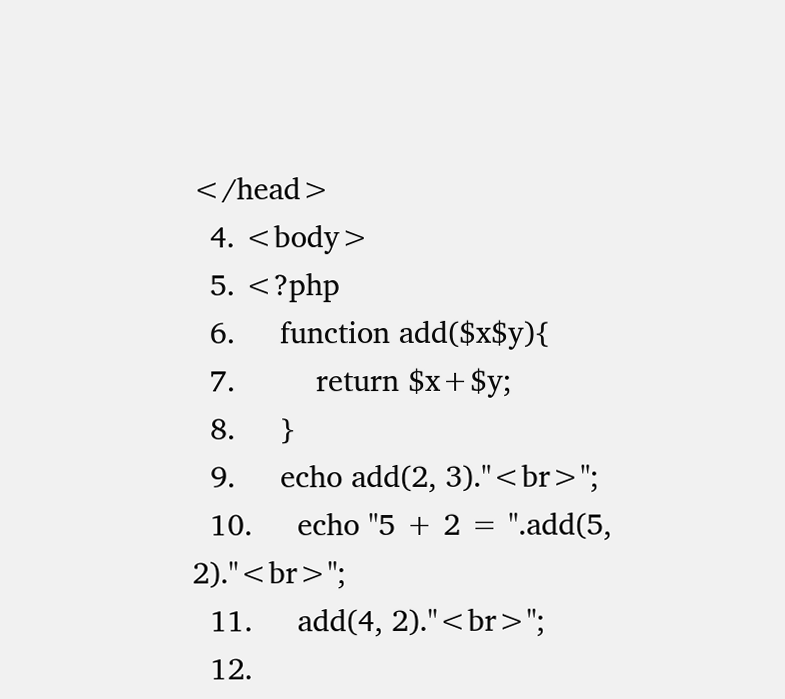</head>
  4. <body>
  5. <?php
  6.     function add($x$y){
  7.         return $x+$y;
  8.     }
  9.     echo add(2, 3)."<br>";
  10.     echo "5 + 2 = ".add(5, 2)."<br>";
  11.     add(4, 2)."<br>";
  12.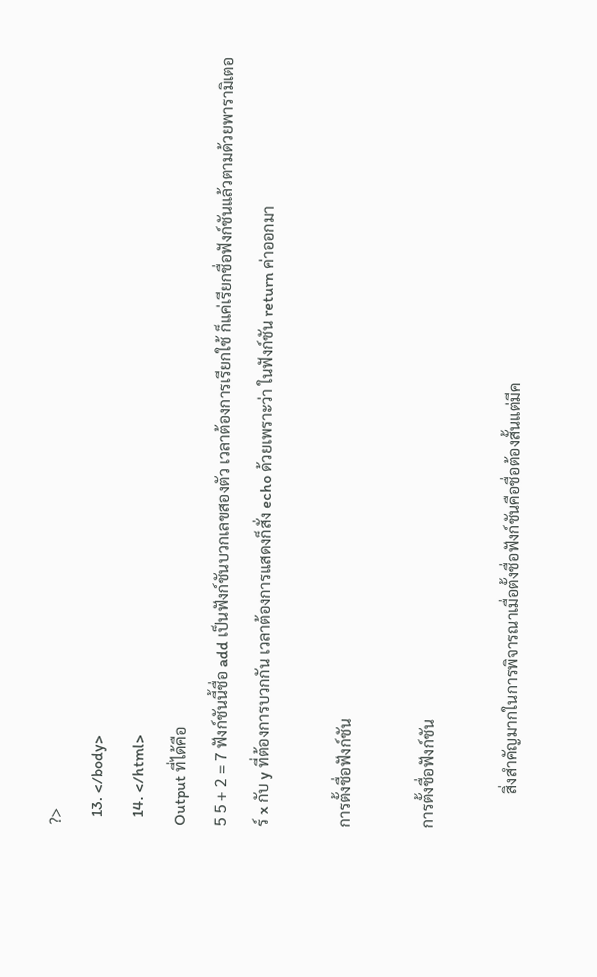?>
  13. </body>
  14. </html>
Output ที่ได้คือ
5 5 + 2 = 7 ฟังก์ชันนี้ชื่อ add เป็นฟังก์ชันบวกเลขสองตัว เวลาต้องการเรียกใช้ ก็แค่เรียกชื่อฟังก์ชันแล้วตามด้วยพารามิเตอร์ x กับ y ที่ต้องการบวกกัน เวลาต้องการแสดงก็สั่ง echo ด้วยเพราะว่า ในฟังก์ชัน return ค่าออกมา

การตั้งชื่อฟังก์ชัน

การตั้งชื่อฟังก์ชัน

         สิ่งสำคัญมากในการพิจารณาเมื่อตั้งชื่อฟังก์ชันคือชื่อต้องสั้นแต่มีค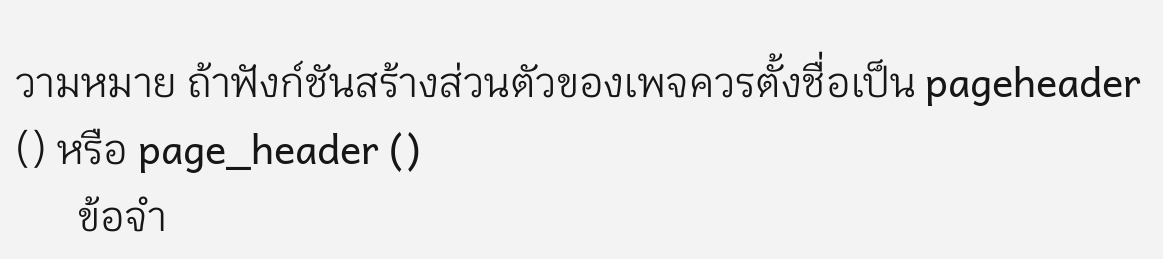วามหมาย ถ้าฟังก์ชันสร้างส่วนตัวของเพจควรตั้งชื่อเป็น pageheader () หรือ page_header ()
      ข้อจำ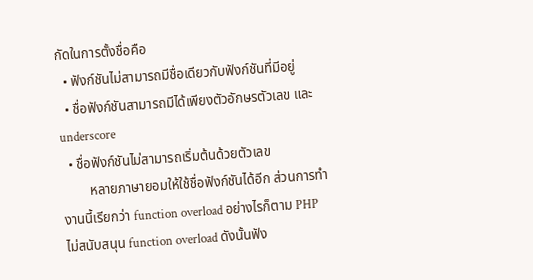กัดในการตั้งชื่อคือ
  • ฟังก์ชันไม่สามารถมีชื่อเดียวกับฟังก์ชันที่มีอยู่
  • ชื่อฟังก์ชันสามารถมีได้เพียงตัวอักษรตัวเลข และ underscore
  • ชื่อฟังก์ชันไม่สามารถเริ่มต้นด้วยตัวเลข
        หลายภาษายอมให้ใช้ชื่อฟังก์ชันได้อีก ส่วนการทำงานนี้เรียกว่า function overload อย่างไรก็ตาม PHP ไม่สนับสนุน function overload ดังนั้นฟัง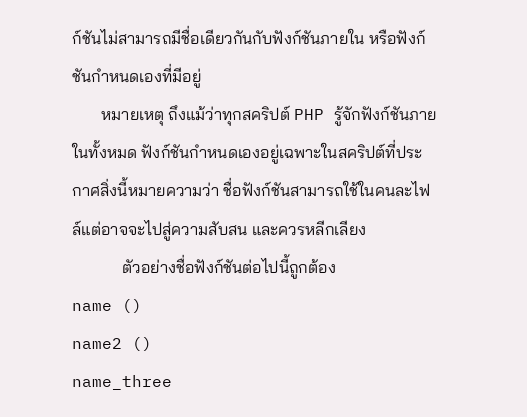ก์ชันไม่สามารถมีชื่อเดียวกันกับฟังก์ชันภายใน หรือฟังก์ชันกำหนดเองที่มีอยู่
       หมายเหตุ ถึงแม้ว่าทุกสคริปต์ PHP รู้จักฟังก์ชันภายในทั้งหมด ฟังก์ชันกำหนดเองอยู่เฉพาะในสคริปต์ที่ประกาศสิ่งนี้หมายความว่า ชื่อฟังก์ชันสามารถใช้ในคนละไฟล์แต่อาจจะไปสู่ความสับสน และควรหลีกเลียง
            ตัวอย่างชื่อฟังก์ชันต่อไปนี้ถูกต้อง
name ()
name2 ()
name_three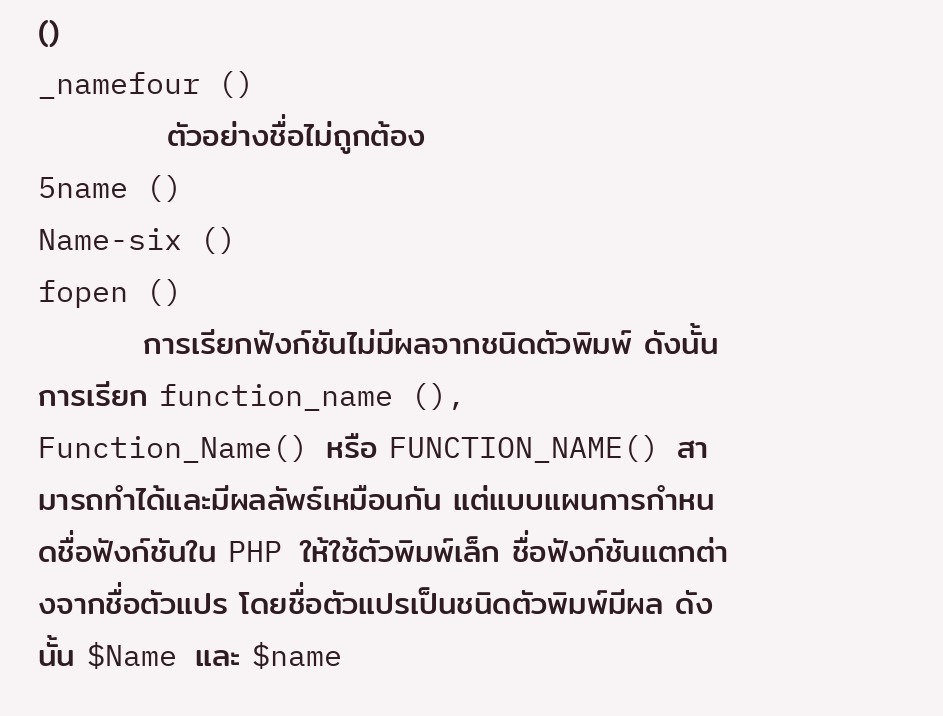()
_namefour ()
           ตัวอย่างชื่อไม่ถูกต้อง
5name ()
Name-six ()
fopen ()
         การเรียกฟังก์ชันไม่มีผลจากชนิดตัวพิมพ์ ดังนั้นการเรียก function_name (), Function_Name() หรือ FUNCTION_NAME() สามารถทำได้และมีผลลัพธ์เหมือนกัน แต่แบบแผนการกำหนดชื่อฟังก์ชันใน PHP ให้ใช้ตัวพิมพ์เล็ก ชื่อฟังก์ชันแตกต่างจากชื่อตัวแปร โดยชื่อตัวแปรเป็นชนิดตัวพิมพ์มีผล ดังนั้น $Name และ $name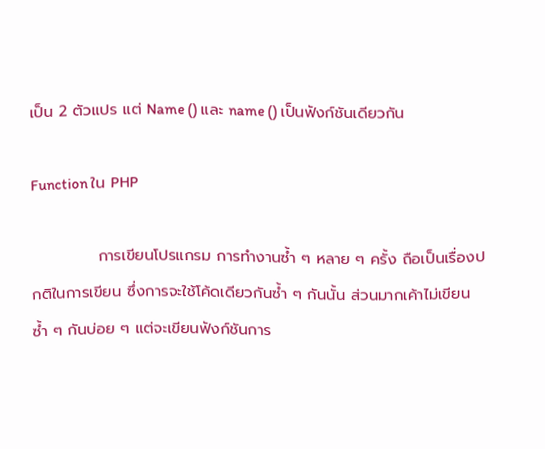เป็น 2 ตัวแปร แต่ Name () และ name () เป็นฟังก์ชันเดียวกัน

Function ใน PHP

            การเขียนโปรแกรม การทำงานซ้ำ ๆ หลาย ๆ ครั้ง ถือเป็นเรื่องปกติในการเขียน ซึ่งการจะใช้โค้ดเดียวกันซ้ำ ๆ กันนั้น ส่วนมากเค้าไม่เขียนซ้ำ ๆ กันบ่อย ๆ แต่จะเขียนฟังก์ชันการ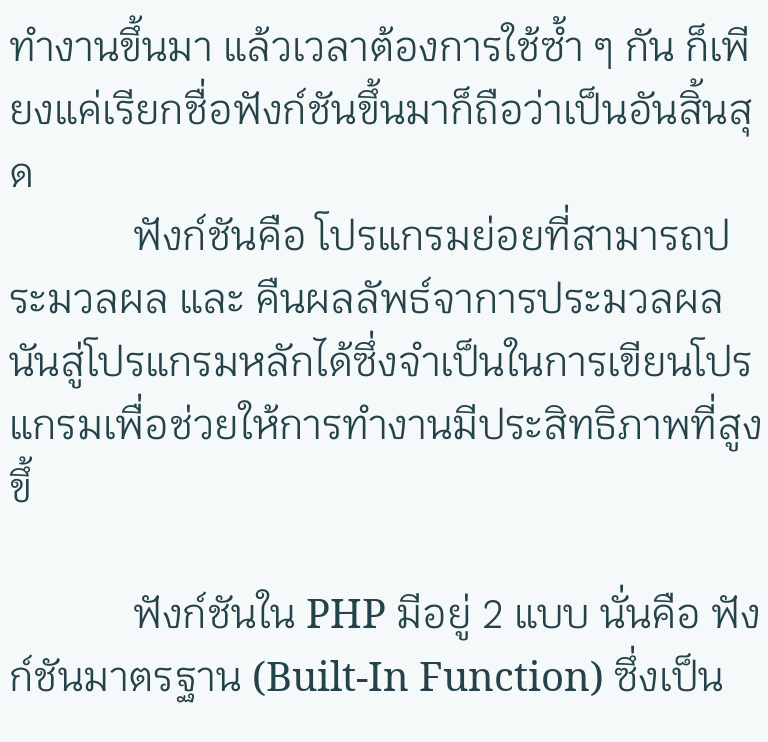ทำงานขึ้นมา แล้วเวลาต้องการใช้ซ้ำ ๆ กัน ก็เพียงแค่เรียกชื่อฟังก์ชันขึ้นมาก็ถือว่าเป็นอันสิ้นสุด
            ฟังก์ชันคือ โปรแกรมย่อยที่สามารถประมวลผล และ คืนผลลัพธ์จาการประมวลผลนันสู่โปรแกรมหลักได้ซึ่งจำเป็นในการเขียนโปรแกรมเพื่อช่วยให้การทํางานมีประสิทธิภาพที่สูงขึ้

            ฟังก์ชันใน PHP มีอยู่ 2 แบบ นั่นคือ ฟังก์ชันมาตรฐาน (Built-In Function) ซึ่งเป็น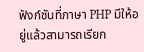ฟังก์ชันที่ภาษา PHP มีให้อยู่แล้วสามารถเรียก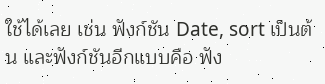ใช้ได้เลย เช่น ฟังก์ชัน Date, sort เป็นต้น และฟังก์ชันอีกแบบคือ ฟัง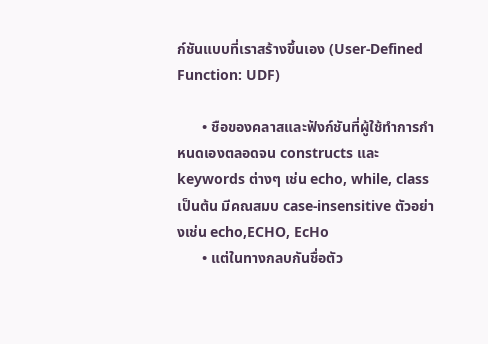ก์ชันแบบที่เราสร้างขึ้นเอง (User-Defined Function: UDF)

       • ชือของคลาสและฟังก์ชันที่ผู้ใช้ทำการกำหนดเองตลอดจน constructs และ keywords ต่างๆ เช่น echo, while, class เป็นต้น มีคณสมบ case-insensitive ตัวอย่างเช่น echo,ECHO, EcHo
       • แต่ในทางกลบกันชื่อตัว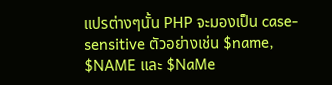แปรต่างๆนั้น PHP จะมองเป็น case-sensitive ตัวอย่างเช่น $name,
$NAME และ $NaMe